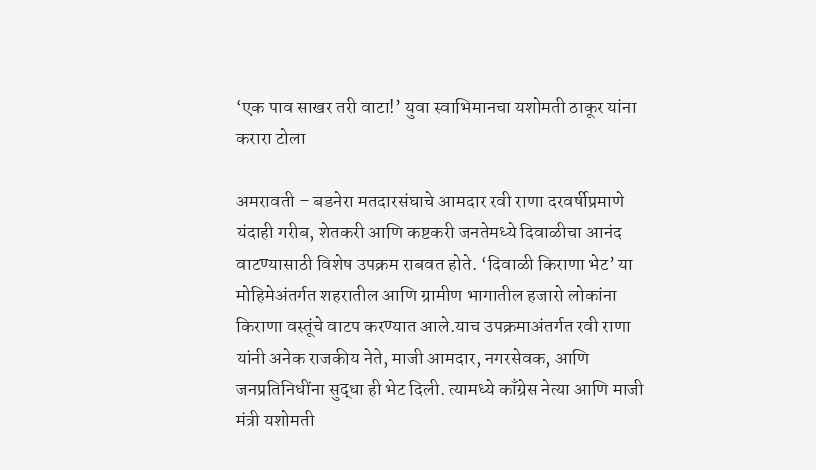‘एक पाव साखर तरी वाटा!’ युवा स्वाभिमानचा यशोमती ठाकूर यांना करारा टोला

अमरावती – बडनेरा मतदारसंघाचे आमदार रवी राणा दरवर्षीप्रमाणे यंदाही गरीब, शेतकरी आणि कष्टकरी जनतेमध्ये दिवाळीचा आनंद वाटण्यासाठी विशेष उपक्रम राबवत होते. ‘दिवाळी किराणा भेट’ या मोहिमेअंतर्गत शहरातील आणि ग्रामीण भागातील हजारो लोकांना किराणा वस्तूंचे वाटप करण्यात आले.याच उपक्रमाअंतर्गत रवी राणा यांनी अनेक राजकीय नेते, माजी आमदार, नगरसेवक, आणि जनप्रतिनिधींना सुद्धा ही भेट दिली. त्यामध्ये काँग्रेस नेत्या आणि माजी मंत्री यशोमती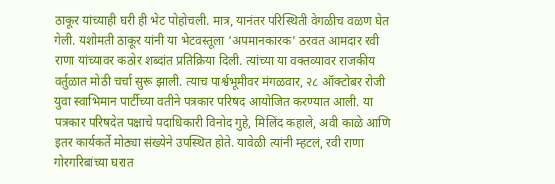ठाकूर यांच्याही घरी ही भेट पोहोचली. मात्र, यानंतर परिस्थिती वेगळीच वळण घेत गेली. यशोमती ठाकूर यांनी या भेटवस्तूला ‘अपमानकारक’ ठरवत आमदार रवी राणा यांच्यावर कठोर शब्दांत प्रतिक्रिया दिली. त्यांच्या या वक्तव्यावर राजकीय वर्तुळात मोठी चर्चा सुरू झाली. त्याच पार्श्वभूमीवर मंगळवार, २८ ऑक्टोबर रोजी युवा स्वाभिमान पार्टीच्या वतीने पत्रकार परिषद आयोजित करण्यात आली. या पत्रकार परिषदेत पक्षाचे पदाधिकारी विनोद गुहे, मिलिंद कहाले, अवी काळे आणि इतर कार्यकर्ते मोठ्या संख्येने उपस्थित होते. यावेळी त्यांनी म्हटलं, रवी राणा गोरगरिबांच्या घरात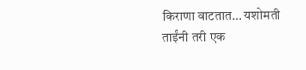किराणा वाटतात… यशोमती ताईंनी तरी एक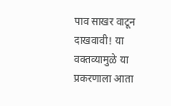पाव साखर वाटून दाखवावी! या वक्तव्यामुळे या प्रकरणाला आता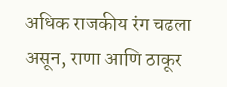अधिक राजकीय रंग चढला असून, राणा आणि ठाकूर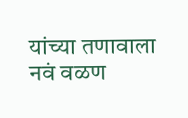यांच्या तणावाला नवं वळण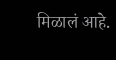मिळालं आहे.